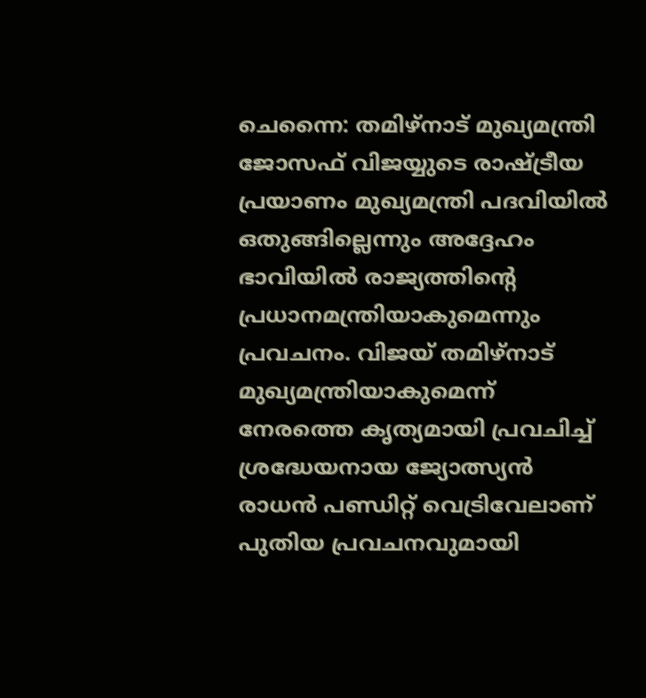ചെന്നൈ: തമിഴ്നാട് മുഖ്യമന്ത്രി ജോസഫ് വിജയ്യുടെ രാഷ്ട്രീയ പ്രയാണം മുഖ്യമന്ത്രി പദവിയിൽ ഒതുങ്ങില്ലെന്നും അദ്ദേഹം ഭാവിയിൽ രാജ്യത്തിന്റെ പ്രധാനമന്ത്രിയാകുമെന്നും പ്രവചനം. വിജയ് തമിഴ്നാട് മുഖ്യമന്ത്രിയാകുമെന്ന് നേരത്തെ കൃത്യമായി പ്രവചിച്ച് ശ്രദ്ധേയനായ ജ്യോത്സ്യൻ രാധൻ പണ്ഡിറ്റ് വെട്രിവേലാണ് പുതിയ പ്രവചനവുമായി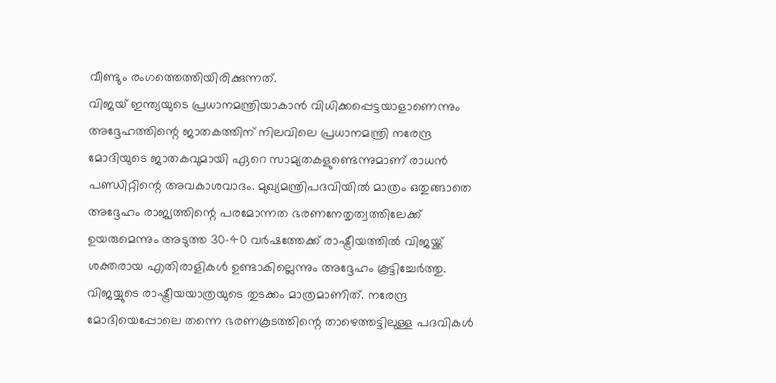വീണ്ടും രംഗത്തെത്തിയിരിക്കുന്നത്.
വിജയ് ഇന്ത്യയുടെ പ്രധാനമന്ത്രിയാകാൻ വിധിക്കപ്പെട്ടയാളാണെന്നും അദ്ദേഹത്തിന്റെ ജാതകത്തിന് നിലവിലെ പ്രധാനമന്ത്രി നരേന്ദ്ര മോദിയുടെ ജാതകവുമായി ഏറെ സാമ്യതകളുണ്ടെന്നുമാണ് രാധൻ പണ്ഡിറ്റിന്റെ അവകാശവാദം. മുഖ്യമന്ത്രിപദവിയിൽ മാത്രം ഒതുങ്ങാതെ അദ്ദേഹം രാജ്യത്തിന്റെ പരമോന്നത ഭരണനേതൃത്വത്തിലേക്ക് ഉയരുമെന്നും അടുത്ത 30-40 വർഷത്തേക്ക് രാഷ്ട്രീയത്തിൽ വിജയ്ക്ക് ശക്തരായ എതിരാളികൾ ഉണ്ടാകില്ലെന്നും അദ്ദേഹം കൂട്ടിച്ചേർത്തു.
വിജയ്യുടെ രാഷ്ട്രീയയാത്രയുടെ തുടക്കം മാത്രമാണിത്. നരേന്ദ്ര മോദിയെപ്പോലെ തന്നെ ഭരണകൂടത്തിന്റെ താഴെത്തട്ടിലുള്ള പദവികൾ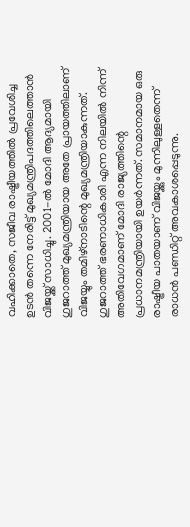വഹിക്കാതെ, സജീവ രാഷ്ട്രീയത്തിൽ പ്രവേശിച്ച ഉടൻ തന്നെ നേരിട്ട് മുഖ്യമന്ത്രിപദത്തിലെത്താൻ വിജയ്ക്ക് സാധിച്ചു. 2001-ൽ മോദി ആദ്യമായി ഗുജറാത്ത് മുഖ്യമന്ത്രിയായ അതേ പ്രായത്തിലാണ് വിജയ്യും തമിഴ്നാടിന്റെ മുഖ്യമന്ത്രിയാകുന്നത്. ഗുജറാത്ത് ഭരണാധികാരി എന്ന നിലയിൽ നിന്ന് അതിവേഗമാണ് മോദി രാജ്യത്തിന്റെ പ്രധാനമന്ത്രിയായി ഉയർന്നത്. സമാനമായ ഒരു രാഷ്ട്രീയ പാതയാണ് വിജയ്ക്കും മുന്നിലുള്ളതെന്ന് രാധൻ പണ്ഡിറ്റ് അവകാശപ്പെടുന്നു.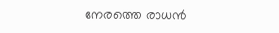നേരത്തെ രാധൻ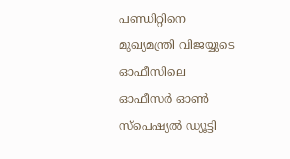പണ്ഡിറ്റിനെ മുഖ്യമന്ത്രി വിജയ്യുടെ ഓഫീസിലെ ഓഫീസർ ഓൺ സ്പെഷ്യൽ ഡ്യൂട്ടി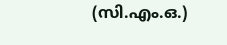(സി.എം.ഒ.)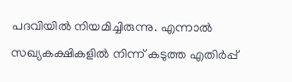പദവിയിൽ നിയമിച്ചിരുന്നു. എന്നാൽ സഖ്യകക്ഷികളിൽ നിന്ന് കടുത്ത എതിർപ്പ്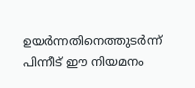ഉയർന്നതിനെത്തുടർന്ന് പിന്നീട് ഈ നിയമനം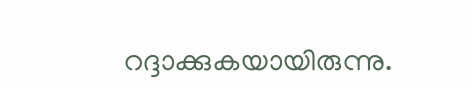റദ്ദാക്കുകയായിരുന്നു.